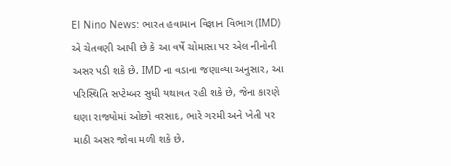El Nino News: ભારત હવામાન વિજ્ઞાન વિભાગ (IMD) એ ચેતવણી આપી છે કે આ વર્ષે ચોમાસા પર એલ નીનોની અસર પડી શકે છે. IMD ના વડાના જણાવ્યા અનુસાર, આ પરિસ્થિતિ સપ્ટેમ્બર સુધી યથાવત રહી શકે છે, જેના કારણે ઘણા રાજ્યોમાં ઓછો વરસાદ, ભારે ગરમી અને ખેતી પર માઠી અસર જોવા મળી શકે છે.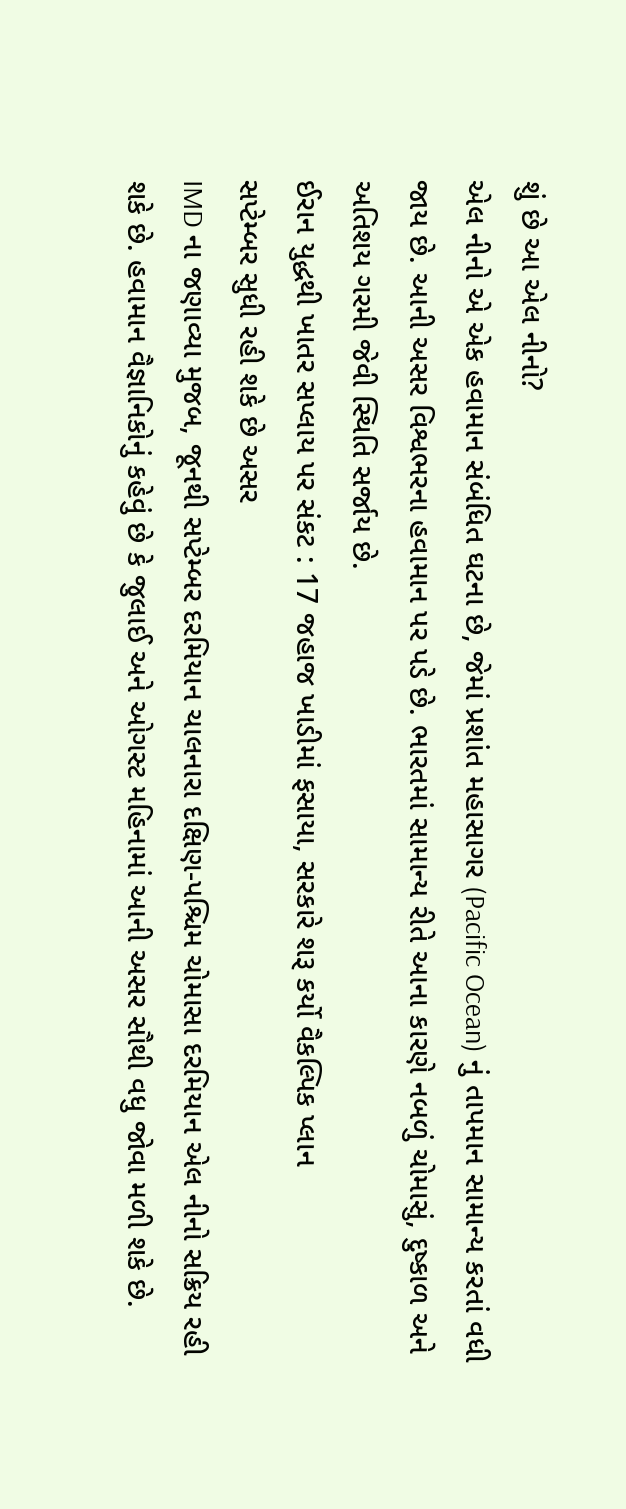શું છે આ એલ નીનો?
એલ નીનો એ એક હવામાન સંબંધિત ઘટના છે, જેમાં પ્રશાંત મહાસાગર (Pacific Ocean) નું તાપમાન સામાન્ય કરતાં વધી જાય છે. આની અસર વિશ્વભરના હવામાન પર પડે છે. ભારતમાં સામાન્ય રીતે આના કારણે નબળું ચોમાસું, દુષ્કાળ અને અતિશય ગરમી જેવી સ્થિતિ સર્જાય છે.
ઈરાન યુદ્ધથી ખાતર સપ્લાય પર સંકટ : 17 જહાજ ખાડીમાં ફસાયા, સરકારે શરૂ કર્યો વૈકલ્પિક પ્લાન
સપ્ટેમ્બર સુધી રહી શકે છે અસર
IMD ના જણાવ્યા મુજબ, જૂનથી સપ્ટેમ્બર દરમિયાન ચાલનારા દક્ષિણ-પશ્ચિમ ચોમાસા દરમિયાન એલ નીનો સક્રિય રહી શકે છે. હવામાન વૈજ્ઞાનિકોનું કહેવું છે કે જુલાઈ અને ઓગસ્ટ મહિનામાં આની અસર સૌથી વધુ જોવા મળી શકે છે.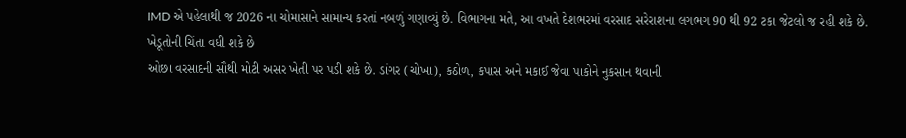IMD એ પહેલાથી જ 2026 ના ચોમાસાને સામાન્ય કરતાં નબળું ગણાવ્યું છે. વિભાગના મતે, આ વખતે દેશભરમાં વરસાદ સરેરાશના લગભગ 90 થી 92 ટકા જેટલો જ રહી શકે છે.
ખેડૂતોની ચિંતા વધી શકે છે
ઓછા વરસાદની સૌથી મોટી અસર ખેતી પર પડી શકે છે. ડાંગર (ચોખા), કઠોળ, કપાસ અને મકાઈ જેવા પાકોને નુકસાન થવાની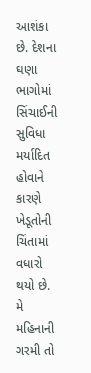આશંકા છે. દેશના ઘણા ભાગોમાં સિંચાઈની સુવિધા મર્યાદિત હોવાને કારણે ખેડૂતોની ચિંતામાં વધારો થયો છે.
મે મહિનાની ગરમી તો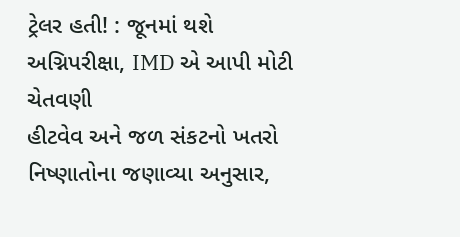ટ્રેલર હતી! : જૂનમાં થશે અગ્નિપરીક્ષા, IMD એ આપી મોટી ચેતવણી
હીટવેવ અને જળ સંકટનો ખતરો
નિષ્ણાતોના જણાવ્યા અનુસાર,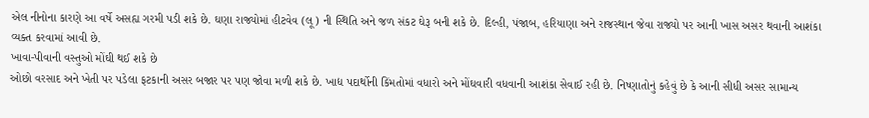એલ નીનોના કારણે આ વર્ષે અસહ્ય ગરમી પડી શકે છે. ઘણા રાજ્યોમાં હીટવેવ (લૂ) ની સ્થિતિ અને જળ સંકટ ઘેરૂ બની શકે છે. દિલ્હી, પંજાબ, હરિયાણા અને રાજસ્થાન જેવા રાજ્યો પર આની ખાસ અસર થવાની આશંકા વ્યક્ત કરવામાં આવી છે.
ખાવા-પીવાની વસ્તુઓ મોંઘી થઈ શકે છે
ઓછો વરસાદ અને ખેતી પર પડેલા ફટકાની અસર બજાર પર પણ જોવા મળી શકે છે. ખાદ્ય પદાર્થોની કિંમતોમાં વધારો અને મોંઘવારી વધવાની આશંકા સેવાઈ રહી છે. નિષ્ણાતોનું કહેવું છે કે આની સીધી અસર સામાન્ય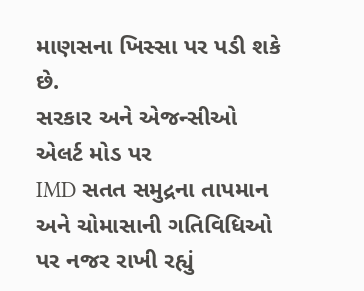માણસના ખિસ્સા પર પડી શકે છે.
સરકાર અને એજન્સીઓ એલર્ટ મોડ પર
IMD સતત સમુદ્રના તાપમાન અને ચોમાસાની ગતિવિધિઓ પર નજર રાખી રહ્યું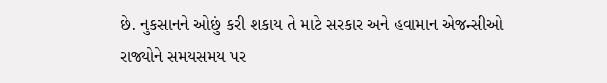છે. નુકસાનને ઓછું કરી શકાય તે માટે સરકાર અને હવામાન એજન્સીઓ રાજ્યોને સમયસમય પર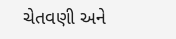ચેતવણી અને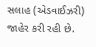સલાહ (એડવાઈઝરી) જાહેર કરી રહી છે.